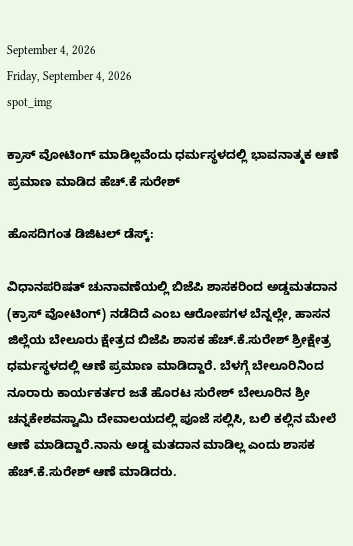September 4, 2026
Friday, September 4, 2026
spot_img

ಕ್ರಾಸ್‌ ವೋಟಿಂಗ್‌ ಮಾಡಿಲ್ಲವೆಂದು ಧರ್ಮಸ್ಥಳದಲ್ಲಿ ಭಾವನಾತ್ಮಕ ಆಣೆ ಪ್ರಮಾಣ ಮಾಡಿದ ಹೆಚ್.ಕೆ ಸುರೇಶ್

ಹೊಸದಿಗಂತ ಡಿಜಿಟಲ್‌ ಡೆಸ್ಕ್‌:

ವಿಧಾನಪರಿಷತ್ ಚುನಾವಣೆಯಲ್ಲಿ ಬಿಜೆಪಿ ಶಾಸಕರಿಂದ ಅಡ್ಡಮತದಾನ (ಕ್ರಾಸ್ ವೋಟಿಂಗ್) ನಡೆದಿದೆ ಎಂಬ ಆರೋಪಗಳ ಬೆನ್ನಲ್ಲೇ, ಹಾಸನ ಜಿಲ್ಲೆಯ ಬೇಲೂರು ಕ್ಷೇತ್ರದ ಬಿಜೆಪಿ ಶಾಸಕ ಹೆಚ್.ಕೆ.ಸುರೇಶ್ ಶ್ರೀಕ್ಷೇತ್ರ ಧರ್ಮಸ್ಥಳದಲ್ಲಿ ಆಣೆ ಪ್ರಮಾಣ ಮಾಡಿದ್ದಾರೆ. ಬೆಳಗ್ಗೆ ಬೇಲೂರಿನಿಂದ ನೂರಾರು ಕಾರ್ಯಕರ್ತರ ಜತೆ ಹೊರಟ ಸುರೇಶ್‌ ಬೇಲೂರಿನ ಶ್ರೀ ಚನ್ನಕೇಶವಸ್ವಾಮಿ ದೇವಾಲಯದಲ್ಲಿ ಪೂಜೆ ಸಲ್ಲಿಸಿ, ಬಲಿ ಕಲ್ಲಿನ ಮೇಲೆ ಆಣೆ ಮಾಡಿದ್ದಾರೆ.ನಾನು ಅಡ್ಡ ಮತದಾನ ಮಾಡಿಲ್ಲ ಎಂದು ಶಾಸಕ ಹೆಚ್‌.ಕೆ.ಸುರೇಶ್‌ ಆಣೆ ಮಾಡಿದರು.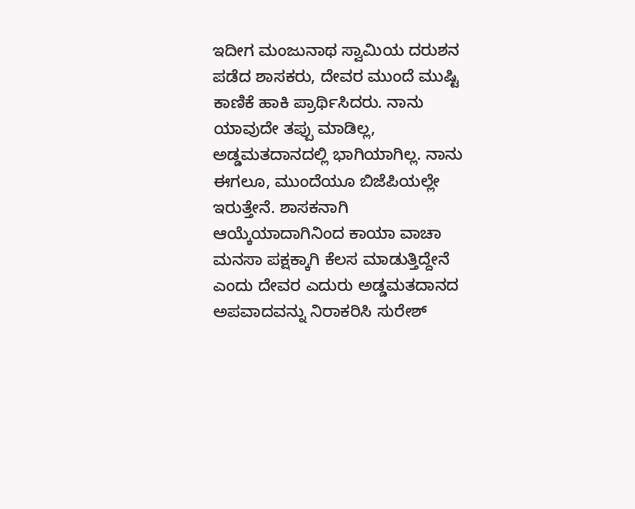ಇದೀಗ ಮಂಜುನಾಥ ಸ್ವಾಮಿಯ ದರುಶನ ಪಡೆದ ಶಾಸಕರು, ದೇವರ ಮುಂದೆ ಮುಷ್ಟಿ ಕಾಣಿಕೆ ಹಾಕಿ ಪ್ರಾರ್ಥಿಸಿದರು. ನಾನು ಯಾವುದೇ ತಪ್ಪು ಮಾಡಿಲ್ಲ, ಅಡ್ಡಮತದಾನದಲ್ಲಿ ಭಾಗಿಯಾಗಿಲ್ಲ. ನಾನು ಈಗಲೂ, ಮುಂದೆಯೂ ಬಿಜೆಪಿಯಲ್ಲೇ ಇರುತ್ತೇನೆ. ಶಾಸಕನಾಗಿ ಆಯ್ಕೆಯಾದಾಗಿನಿಂದ ಕಾಯಾ ವಾಚಾ ಮನಸಾ ಪಕ್ಷಕ್ಕಾಗಿ ಕೆಲಸ ಮಾಡುತ್ತಿದ್ದೇನೆ ಎಂದು ದೇವರ ಎದುರು ಅಡ್ಡಮತದಾನದ ಅಪವಾದವನ್ನು ನಿರಾಕರಿಸಿ ಸುರೇಶ್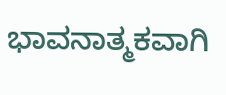ಭಾವನಾತ್ಮಕವಾಗಿ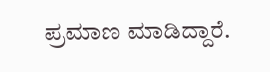ಪ್ರಮಾಣ ಮಾಡಿದ್ದಾರೆ.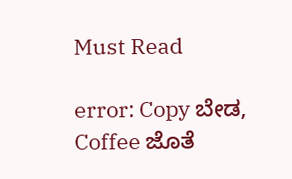Must Read

error: Copy ಬೇಡ, Coffee ಜೊತೆ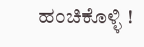ಹಂಚಿಕೊಳ್ಳಿ !